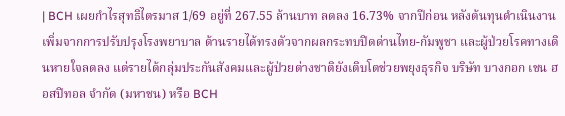| BCH เผยกำไรสุทธิไตรมาส 1/69 อยู่ที่ 267.55 ล้านบาท ลดลง 16.73% จากปีก่อน หลังต้นทุนดำเนินงานเพิ่มจากการปรับปรุงโรงพยาบาล ด้านรายได้ทรงตัวจากผลกระทบปิดด่านไทย-กัมพูชา และผู้ป่วยโรคทางเดินหายใจลดลง แต่รายได้กลุ่มประกันสังคมและผู้ป่วยต่างชาติยังเติบโตช่วยพยุงธุรกิจ บริษัท บางกอก เชน ฮอสปิทอล จำกัด (มหาชน) หรือ BCH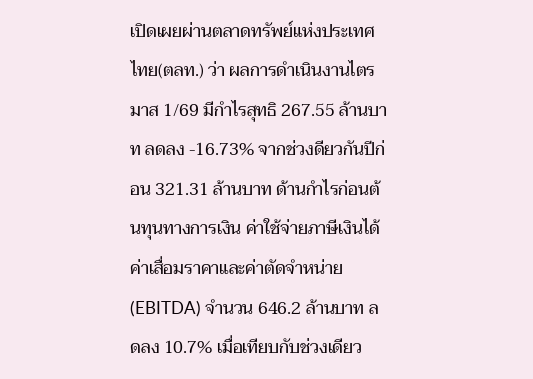เปิดเผยผ่านตลาดทรัพย์แห่งประเทศไทย(ตลท.) ว่า ผลการดำเนินงานไตรมาส 1/69 มีกำไรสุทธิ 267.55 ล้านบาท ลดลง -16.73% จากช่วงดียวกันปีก่อน 321.31 ล้านบาท ด้านกำไรก่อนต้นทุนทางการเงิน ค่าใช้จ่ายภาษีเงินได้ ค่าเสื่อมราคาและค่าตัดจำหน่าย (EBITDA) จำนวน 646.2 ล้านบาท ลดลง 10.7% เมื่อเทียบกับช่วงเดียว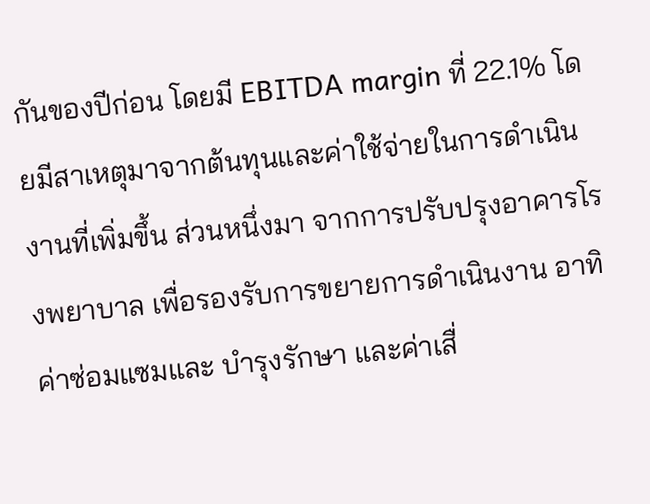กันของปีก่อน โดยมี EBITDA margin ที่ 22.1% โดยมีสาเหตุมาจากต้นทุนและค่าใช้จ่ายในการดำเนินงานที่เพิ่มขึ้น ส่วนหนึ่งมา จากการปรับปรุงอาคารโรงพยาบาล เพื่อรองรับการขยายการดำเนินงาน อาทิ ค่าซ่อมแซมและ บำรุงรักษา และค่าเสื่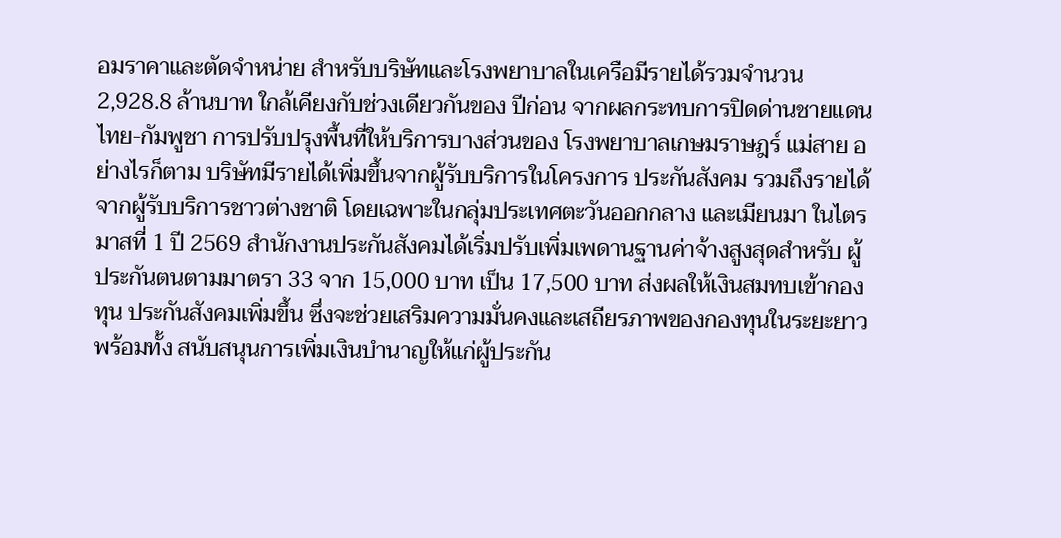อมราคาและตัดจำหน่าย สำหรับบริษัทและโรงพยาบาลในเครือมีรายได้รวมจำนวน 2,928.8 ล้านบาท ใกล้เคียงกับช่วงเดียวกันของ ปีก่อน จากผลกระทบการปิดด่านชายแดนไทย-กัมพูชา การปรับปรุงพื้นที่ให้บริการบางส่วนของ โรงพยาบาลเกษมราษฎร์ แม่สาย อย่างไรก็ตาม บริษัทมีรายได้เพิ่มขึ้นจากผู้รับบริการในโครงการ ประกันสังคม รวมถึงรายได้จากผู้รับบริการชาวต่างชาติ โดยเฉพาะในกลุ่มประเทศตะวันออกกลาง และเมียนมา ในไตรมาสที่ 1 ปี 2569 สำนักงานประกันสังคมได้เริ่มปรับเพิ่มเพดานฐานค่าจ้างสูงสุดสำหรับ ผู้ประกันตนตามมาตรา 33 จาก 15,000 บาท เป็น 17,500 บาท ส่งผลให้เงินสมทบเข้ากองทุน ประกันสังคมเพิ่มขึ้น ซึ่งจะช่วยเสริมความมั่นคงและเสถียรภาพของกองทุนในระยะยาว พร้อมทั้ง สนับสนุนการเพิ่มเงินบำนาญให้แก่ผู้ประกัน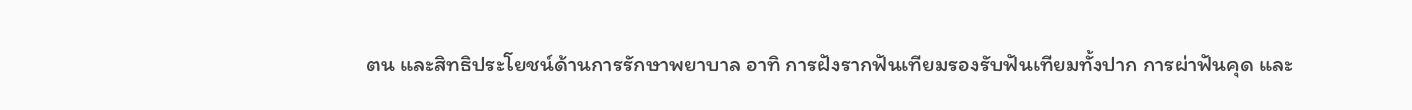ตน และสิทธิประโยชน์ด้านการรักษาพยาบาล อาทิ การฝังรากฟันเทียมรองรับฟันเทียมทั้งปาก การผ่าฟันคุด และ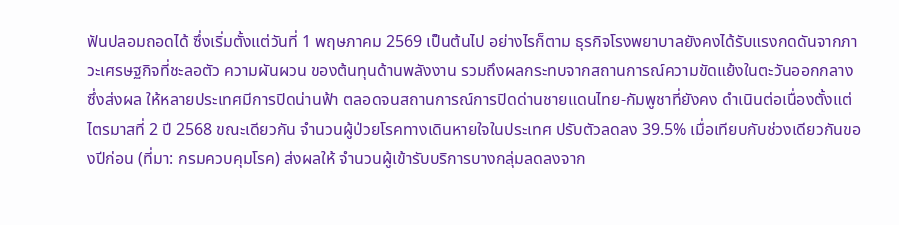ฟันปลอมถอดได้ ซึ่งเริ่มตั้งแต่วันที่ 1 พฤษภาคม 2569 เป็นต้นไป อย่างไรก็ตาม ธุรกิจโรงพยาบาลยังคงได้รับแรงกดดันจากภาวะเศรษฐกิจที่ชะลอตัว ความผันผวน ของต้นทุนด้านพลังงาน รวมถึงผลกระทบจากสถานการณ์ความขัดแย้งในตะวันออกกลาง ซึ่งส่งผล ให้หลายประเทศมีการปิดน่านฟ้า ตลอดจนสถานการณ์การปิดด่านชายแดนไทย-กัมพูชาที่ยังคง ดำเนินต่อเนื่องตั้งแต่ไตรมาสที่ 2 ปี 2568 ขณะเดียวกัน จำนวนผู้ป่วยโรคทางเดินหายใจในประเทศ ปรับตัวลดลง 39.5% เมื่อเทียบกับช่วงเดียวกันของปีก่อน (ที่มา: กรมควบคุมโรค) ส่งผลให้ จำนวนผู้เข้ารับบริการบางกลุ่มลดลงจาก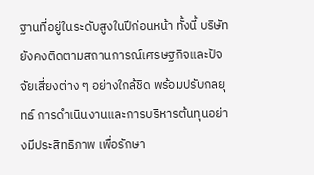ฐานที่อยู่ในระดับสูงในปีก่อนหน้า ทั้งนี้ บริษัทยังคงติดตามสถานการณ์เศรษฐกิจและปัจจัยเสี่ยงต่าง ๆ อย่างใกล้ชิด พร้อมปรับกลยุทธ์ การดำเนินงานและการบริหารต้นทุนอย่างมีประสิทธิภาพ เพื่อรักษา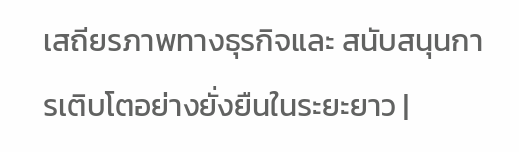เสถียรภาพทางธุรกิจและ สนับสนุนการเติบโตอย่างยั่งยืนในระยะยาว |